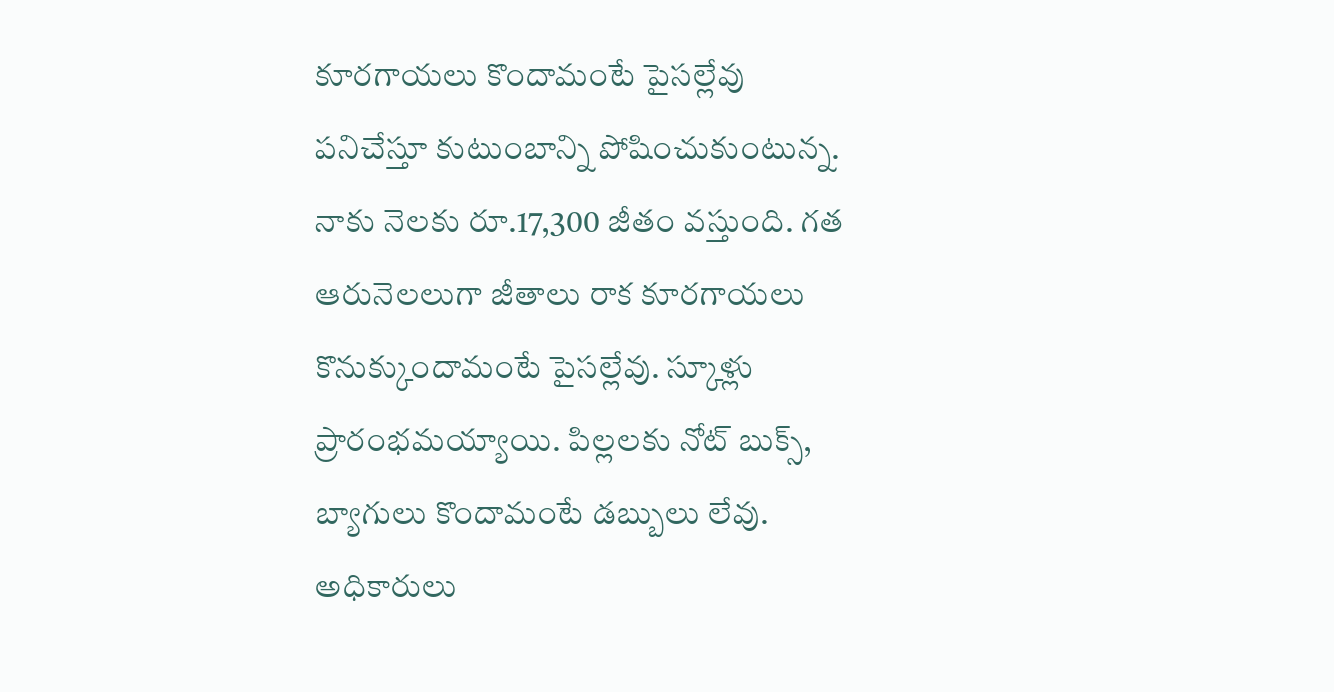కూరగాయలు కొందామంటే పైసల్లేవు
పనిచేస్తూ కుటుంబాన్ని పోషించుకుంటున్న. నాకు నెలకు రూ.17,300 జీతం వస్తుంది. గత ఆరునెలలుగా జీతాలు రాక కూరగాయలు కొనుక్కుందామంటే పైసల్లేవు. స్కూళ్లు ప్రారంభమయ్యాయి. పిల్లలకు నోట్ బుక్స్, బ్యాగులు కొందామంటే డబ్బులు లేవు. అధికారులు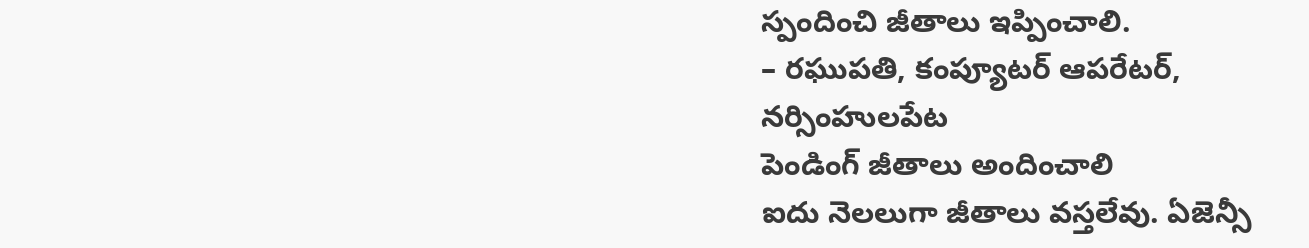స్పందించి జీతాలు ఇప్పించాలి.
– రఘుపతి, కంప్యూటర్ ఆపరేటర్,
నర్సింహులపేట
పెండింగ్ జీతాలు అందించాలి
ఐదు నెలలుగా జీతాలు వస్తలేవు. ఏజెన్సీ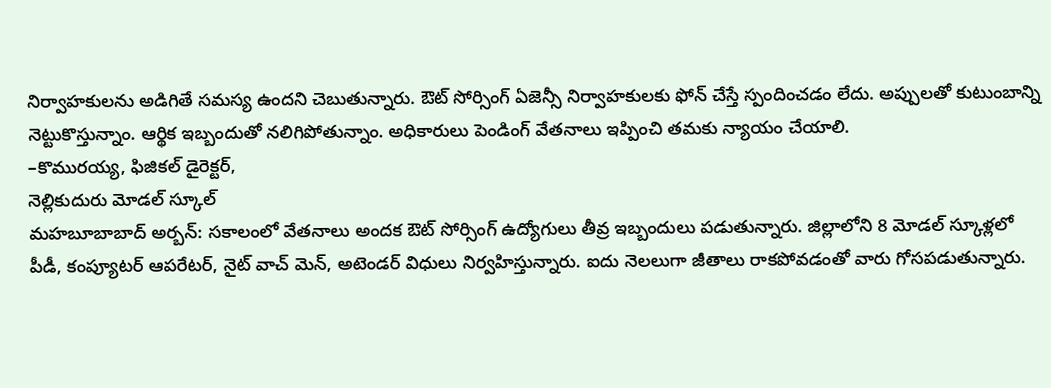నిర్వాహకులను అడిగితే సమస్య ఉందని చెబుతున్నారు. ఔట్ సోర్సింగ్ ఏజెన్సీ నిర్వాహకులకు ఫోన్ చేస్తే స్పందించడం లేదు. అప్పులతో కుటుంబాన్ని నెట్టుకొస్తున్నాం. ఆర్థిక ఇబ్బందుతో నలిగిపోతున్నాం. అధికారులు పెండింగ్ వేతనాలు ఇప్పించి తమకు న్యాయం చేయాలి.
–కొమురయ్య, ఫిజికల్ డైరెక్టర్,
నెల్లికుదురు మోడల్ స్కూల్
మహబూబాబాద్ అర్బన్: సకాలంలో వేతనాలు అందక ఔట్ సోర్సింగ్ ఉద్యోగులు తీవ్ర ఇబ్బందులు పడుతున్నారు. జిల్లాలోని 8 మోడల్ స్కూళ్లలో పీడీ, కంప్యూటర్ ఆపరేటర్, నైట్ వాచ్ మెన్, అటెండర్ విధులు నిర్వహిస్తున్నారు. ఐదు నెలలుగా జీతాలు రాకపోవడంతో వారు గోసపడుతున్నారు.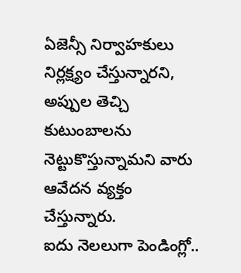ఏజెన్సీ నిర్వాహకులు నిర్లక్ష్యం చేస్తున్నారని, అప్పుల తెచ్చి కుటుంబాలను నెట్టుకొస్తున్నామని వారు ఆవేదన వ్యక్తం చేస్తున్నారు.
ఐదు నెలలుగా పెండింగ్లో..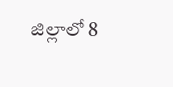జిల్లాలో 8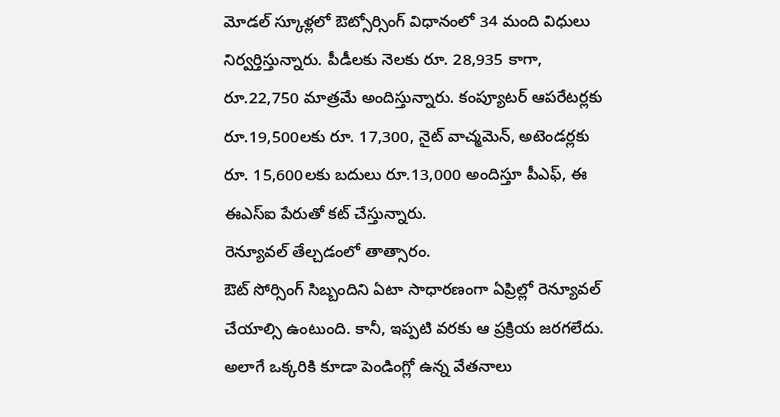మోడల్ స్కూళ్లలో ఔట్సోర్సింగ్ విధానంలో 34 మంది విధులు నిర్వర్తిస్తున్నారు. పీడీలకు నెలకు రూ. 28,935 కాగా, రూ.22,750 మాత్రమే అందిస్తున్నారు. కంప్యూటర్ ఆపరేటర్లకు రూ.19,500లకు రూ. 17,300, నైట్ వాచ్మమెన్, అటెండర్లకు రూ. 15,600లకు బదులు రూ.13,000 అందిస్తూ పీఎఫ్, ఈ ఈఎస్ఐ పేరుతో కట్ చేస్తున్నారు.
రెన్యూవల్ తేల్చడంలో తాత్సారం.
ఔట్ సోర్సింగ్ సిబ్బందిని ఏటా సాధారణంగా ఏప్రిల్లో రెన్యూవల్ చేయాల్సి ఉంటుంది. కానీ, ఇప్పటి వరకు ఆ ప్రక్రియ జరగలేదు. అలాగే ఒక్కరికి కూడా పెండింగ్లో ఉన్న వేతనాలు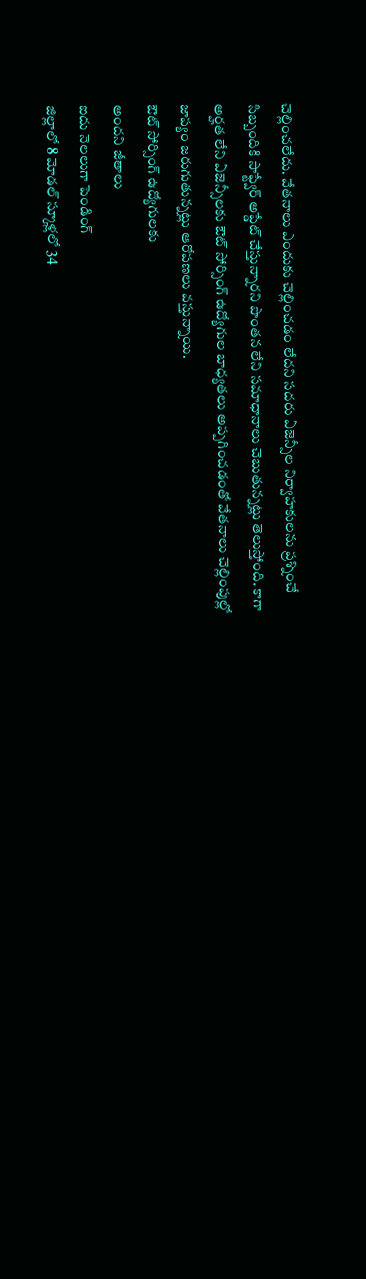చెల్లించలేదు. వేతనాలు ఎందుకు చెల్లించడం లేదని సదరు ఏజెన్సీల నిర్వాహకులను ప్రశ్నించే సిబ్బందికి సాఫ్ట్వేర్ అప్డేట్ చేస్తున్నారని పొంతన లేని సమాధానాలు చెబుతున్నట్లు తెలుస్తోంది. కాగా అర్హత లేని ఏజెన్సీలకు ఔట్ సోర్సింగ్ ఉద్యోగుల బాధ్యతలు అప్పగించడంతో వేతనాలు చెల్లింపుల్లో జాప్యం జరుగుతున్నట్లు ఆరోపణలు వస్తున్నాయి.
ఔట్ సోర్సింగ్ ఉద్యోగులకు
అందని జీతాలు
ఐదు నెలలుగా పెండింగ్
జిల్లాలో 8 మోడల్ స్కూళ్లలో 34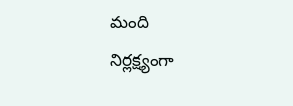మంది
నిర్లక్ష్యంగా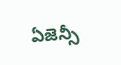ఏజెన్సీ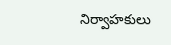నిర్వాహకులు